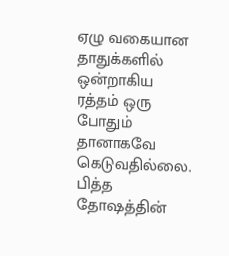ஏழு வகையான தாதுக்களில் ஒன்றாகிய ரத்தம் ஒரு போதும் தானாகவே கெடுவதில்லை. பித்த தோஷத்தின்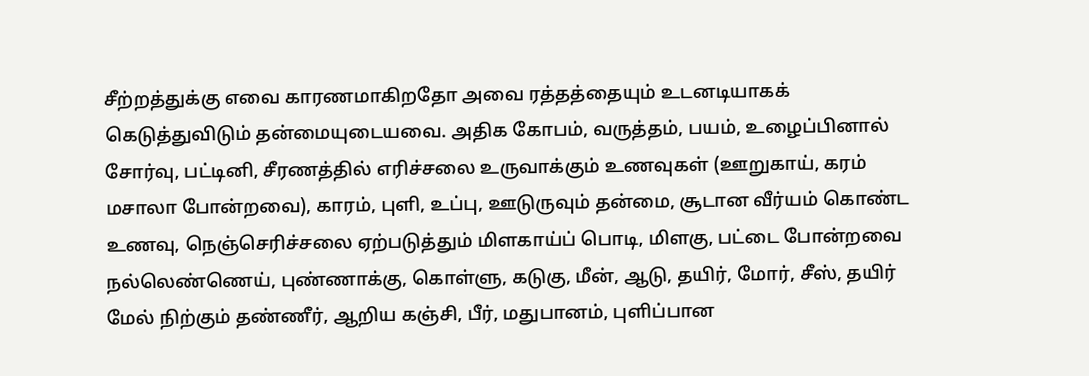சீற்றத்துக்கு எவை காரணமாகிறதோ அவை ரத்தத்தையும் உடனடியாகக் கெடுத்துவிடும் தன்மையுடையவை. அதிக கோபம், வருத்தம், பயம், உழைப்பினால் சோர்வு, பட்டினி, சீரணத்தில் எரிச்சலை உருவாக்கும் உணவுகள் (ஊறுகாய், கரம் மசாலா போன்றவை), காரம், புளி, உப்பு, ஊடுருவும் தன்மை, சூடான வீர்யம் கொண்ட உணவு, நெஞ்செரிச்சலை ஏற்படுத்தும் மிளகாய்ப் பொடி, மிளகு, பட்டை போன்றவை நல்லெண்ணெய், புண்ணாக்கு, கொள்ளு, கடுகு, மீன், ஆடு, தயிர், மோர், சீஸ், தயிர் மேல் நிற்கும் தண்ணீர், ஆறிய கஞ்சி, பீர், மதுபானம், புளிப்பான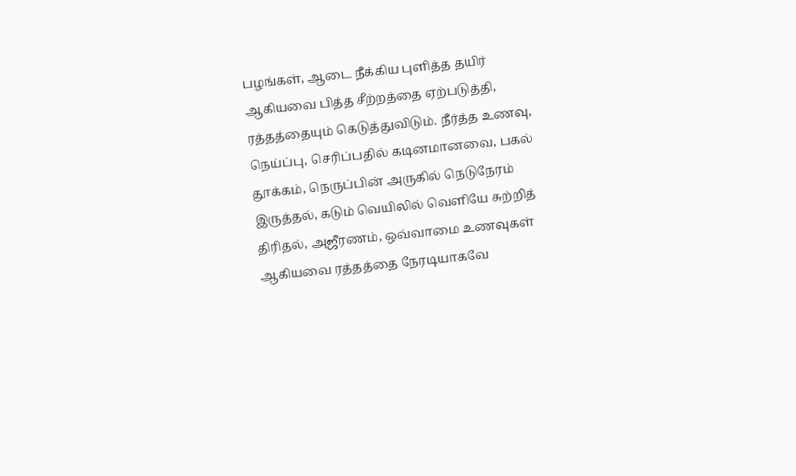பழங்கள், ஆடை நீக்கிய புளித்த தயிர் ஆகியவை பித்த சீற்றத்தை ஏற்படுத்தி, ரத்தத்தையும் கெடுத்துவிடும். நீர்த்த உணவு, நெய்ப்பு, செரிப்பதில் கடினமானவை, பகல் தூக்கம், நெருப்பின் அருகில் நெடுநேரம் இருத்தல், கடும் வெயிலில் வெளியே சுற்றித் திரிதல், அஜீரணம், ஒவ்வாமை உணவுகள் ஆகியவை ரத்தத்தை நேரடியாகவே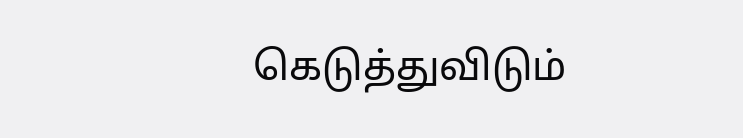கெடுத்துவிடும்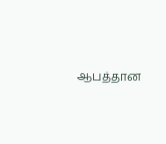ஆபத்தான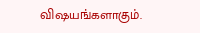விஷயங்களாகும்.